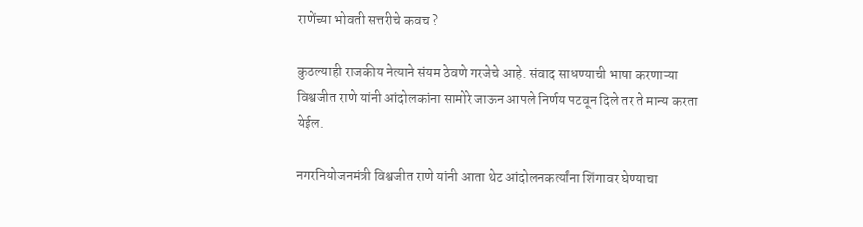राणेंच्या भोवती सत्तरीचे कवच ?

कुठल्याही राजकीय नेत्याने संयम ठेवणे गरजेचे आहे. संवाद साधण्याची भाषा करणाऱ्या विश्वजीत राणे यांनी आंदोलकांना सामोरे जाऊन आपले निर्णय पटवून दिले तर ते मान्य करता येईल.

नगरनियोजनमंत्री विश्वजीत राणे यांनी आता थेट आंदोलनकर्त्यांना शिंगावर घेण्याचा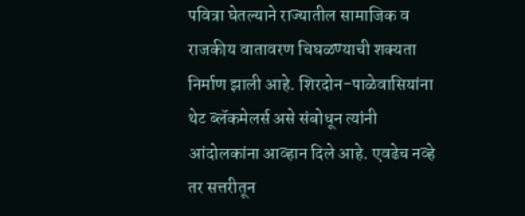पवित्रा घेतल्याने राज्यातील सामाजिक व राजकीय वातावरण चिघळण्याची शक्यता निर्माण झाली आहे. शिरदोन-पाळेवासियांना थेट ब्लॅकमेलर्स असे संबोधून त्यांनी आंदोलकांना आव्हान दिले आहे. एवढेच नव्हे तर सत्तरीतून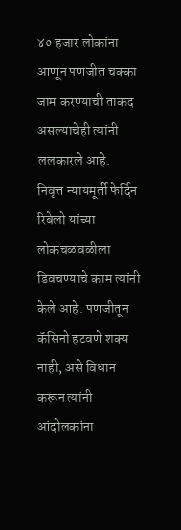४० हजार लोकांना आणून पणजीत चक्का जाम करण्याची ताकद असल्याचेही त्यांनी ललकारले आहे.
निवृत्त न्यायमूर्ती फेर्दिन रिबेलो यांच्या लोकचळवळीला डिवचण्याचे काम त्यांनी केले आहे. पणजीतून कॅसिनो हटवणे शक्य नाही, असे विधान करून त्यांनी आंदोलकांना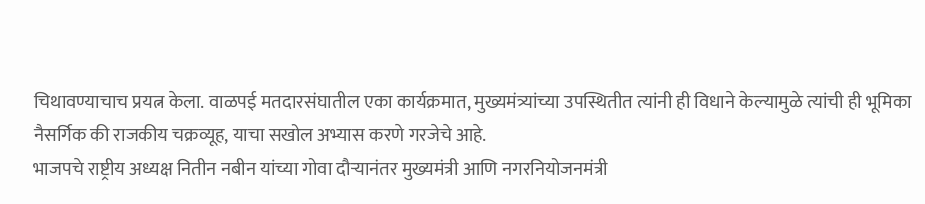चिथावण्याचाच प्रयत्न केला. वाळपई मतदारसंघातील एका कार्यक्रमात, मुख्यमंत्र्यांच्या उपस्थितीत त्यांनी ही विधाने केल्यामुळे त्यांची ही भूमिका नैसर्गिक की राजकीय चक्रव्यूह, याचा सखोल अभ्यास करणे गरजेचे आहे.
भाजपचे राष्ट्रीय अध्यक्ष नितीन नबीन यांच्या गोवा दौऱ्यानंतर मुख्यमंत्री आणि नगरनियोजनमंत्री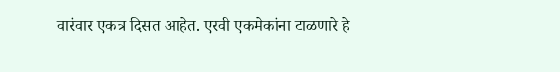वारंवार एकत्र दिसत आहेत. एरवी एकमेकांना टाळणारे हे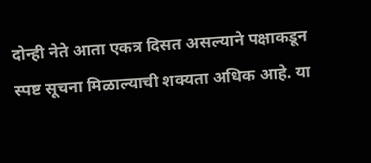दोन्ही नेते आता एकत्र दिसत असल्याने पक्षाकडून स्पष्ट सूचना मिळाल्याची शक्यता अधिक आहे. या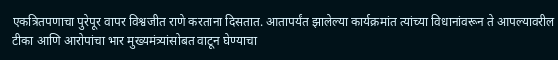एकत्रितपणाचा पुरेपूर वापर विश्वजीत राणे करताना दिसतात. आतापर्यंत झालेल्या कार्यक्रमांत त्यांच्या विधानांवरून ते आपल्यावरील टीका आणि आरोपांचा भार मुख्यमंत्र्यांसोबत वाटून घेण्याचा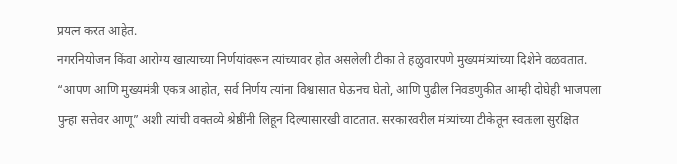प्रयत्न करत आहेत.
नगरनियोजन किंवा आरोग्य खात्याच्या निर्णयांवरून त्यांच्यावर होत असलेली टीका ते हळुवारपणे मुख्यमंत्र्यांच्या दिशेने वळवतात. “आपण आणि मुख्यमंत्री एकत्र आहोत, सर्व निर्णय त्यांना विश्वासात घेऊनच घेतो, आणि पुढील निवडणुकीत आम्ही दोघेही भाजपला पुन्हा सत्तेवर आणू” अशी त्यांची वक्तव्ये श्रेष्ठींनी लिहून दिल्यासारखी वाटतात. सरकारवरील मंत्र्यांच्या टीकेतून स्वतःला सुरक्षित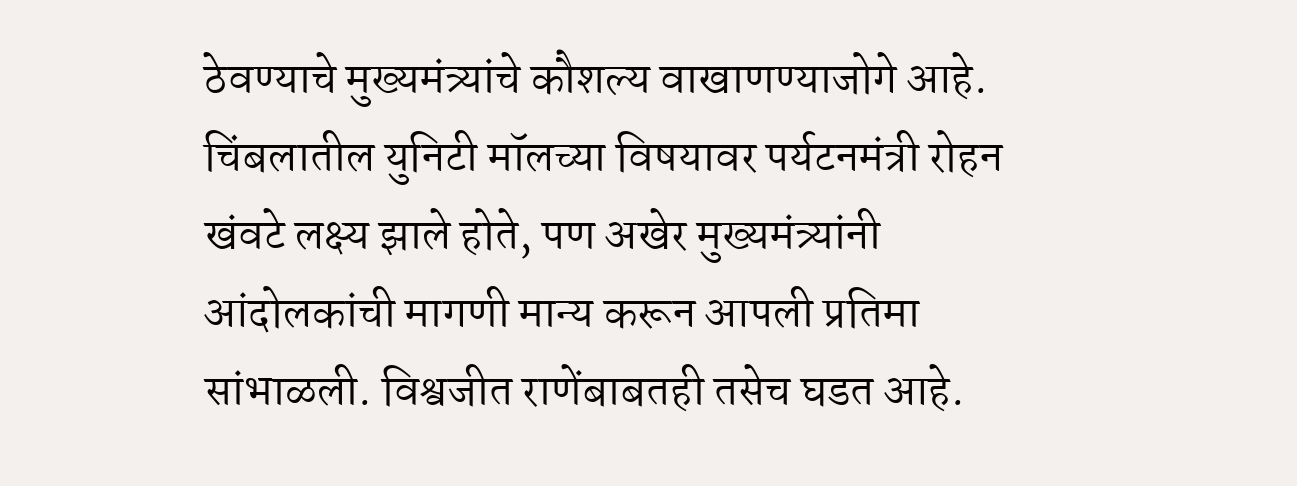ठेवण्याचे मुख्यमंत्र्यांचे कौशल्य वाखाणण्याजोगे आहे. चिंबलातील युनिटी मॉलच्या विषयावर पर्यटनमंत्री रोहन खंवटे लक्ष्य झाले होते, पण अखेर मुख्यमंत्र्यांनी आंदोलकांची मागणी मान्य करून आपली प्रतिमा सांभाळली. विश्वजीत राणेंबाबतही तसेच घडत आहे.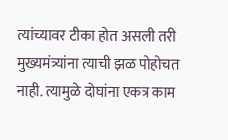त्यांच्यावर टीका होत असली तरी मुख्यमंत्र्यांना त्याची झळ पोहोचत नाही. त्यामुळे दोघांना एकत्र काम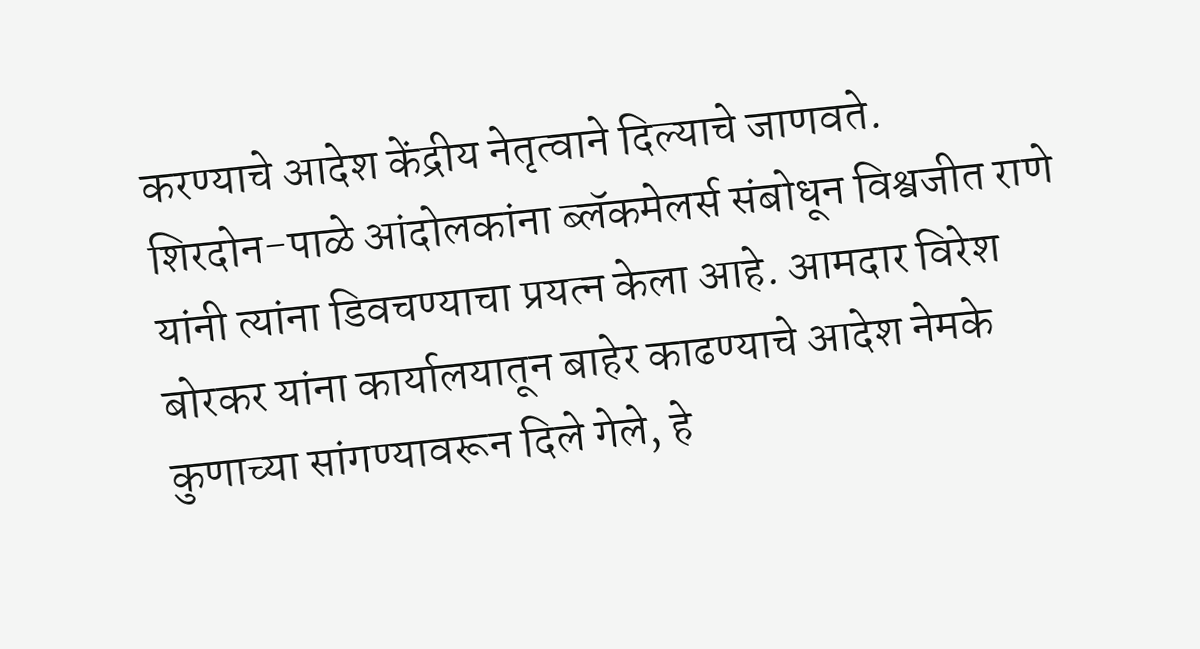करण्याचे आदेश केंद्रीय नेतृत्वाने दिल्याचे जाणवते.
शिरदोन-पाळे आंदोलकांना ब्लॅकमेलर्स संबोधून विश्वजीत राणे यांनी त्यांना डिवचण्याचा प्रयत्न केला आहे. आमदार विरेश बोरकर यांना कार्यालयातून बाहेर काढण्याचे आदेश नेमके कुणाच्या सांगण्यावरून दिले गेले, हे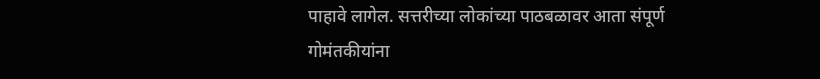पाहावे लागेल. सत्तरीच्या लोकांच्या पाठबळावर आता संपूर्ण गोमंतकीयांना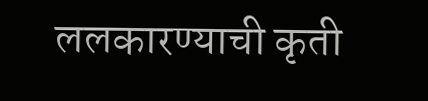ललकारण्याची कृती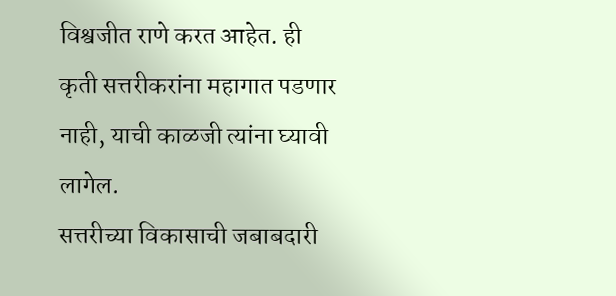विश्वजीत राणे करत आहेत. ही कृती सत्तरीकरांना महागात पडणार नाही, याची काळजी त्यांना घ्यावी लागेल.
सत्तरीच्या विकासाची जबाबदारी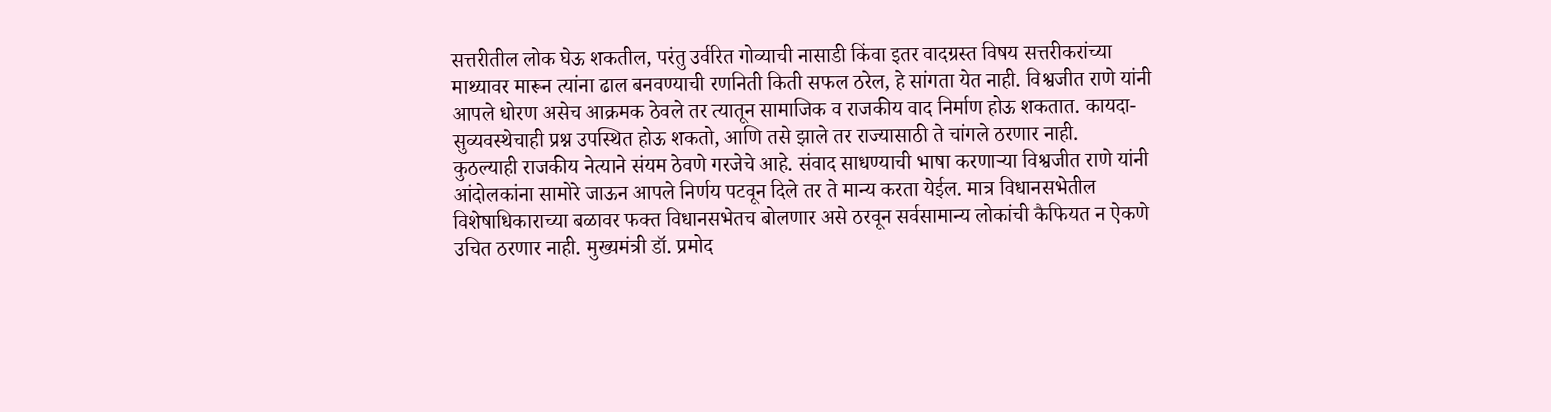सत्तरीतील लोक घेऊ शकतील, परंतु उर्वरित गोव्याची नासाडी किंवा इतर वादग्रस्त विषय सत्तरीकरांच्या माथ्यावर मारून त्यांना ढाल बनवण्याची रणनिती किती सफल ठरेल, हे सांगता येत नाही. विश्वजीत राणे यांनी आपले धोरण असेच आक्रमक ठेवले तर त्यातून सामाजिक व राजकीय वाद निर्माण होऊ शकतात. कायदा-सुव्यवस्थेचाही प्रश्न उपस्थित होऊ शकतो, आणि तसे झाले तर राज्यासाठी ते चांगले ठरणार नाही.
कुठल्याही राजकीय नेत्याने संयम ठेवणे गरजेचे आहे. संवाद साधण्याची भाषा करणाऱ्या विश्वजीत राणे यांनी आंदोलकांना सामोरे जाऊन आपले निर्णय पटवून दिले तर ते मान्य करता येईल. मात्र विधानसभेतील विशेषाधिकाराच्या बळावर फक्त विधानसभेतच बोलणार असे ठरवून सर्वसामान्य लोकांची कैफियत न ऐकणे उचित ठरणार नाही. मुख्यमंत्री डॉ. प्रमोद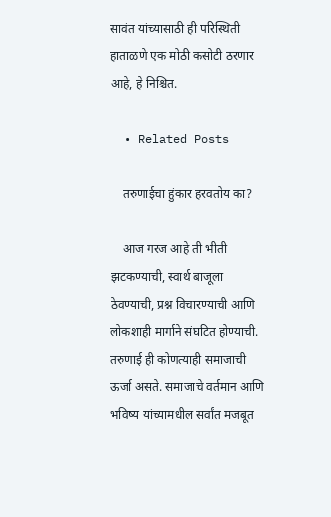सावंत यांच्यासाठी ही परिस्थिती हाताळणे एक मोठी कसोटी ठरणार आहे, हे निश्चित.

  • Related Posts

    तरुणाईचा हुंकार हरवतोय का?

    आज गरज आहे ती भीती झटकण्याची, स्वार्थ बाजूला ठेवण्याची, प्रश्न विचारण्याची आणि लोकशाही मार्गाने संघटित होण्याची. तरुणाई ही कोणत्याही समाजाची ऊर्जा असते. समाजाचे वर्तमान आणि भविष्य यांच्यामधील सर्वांत मजबूत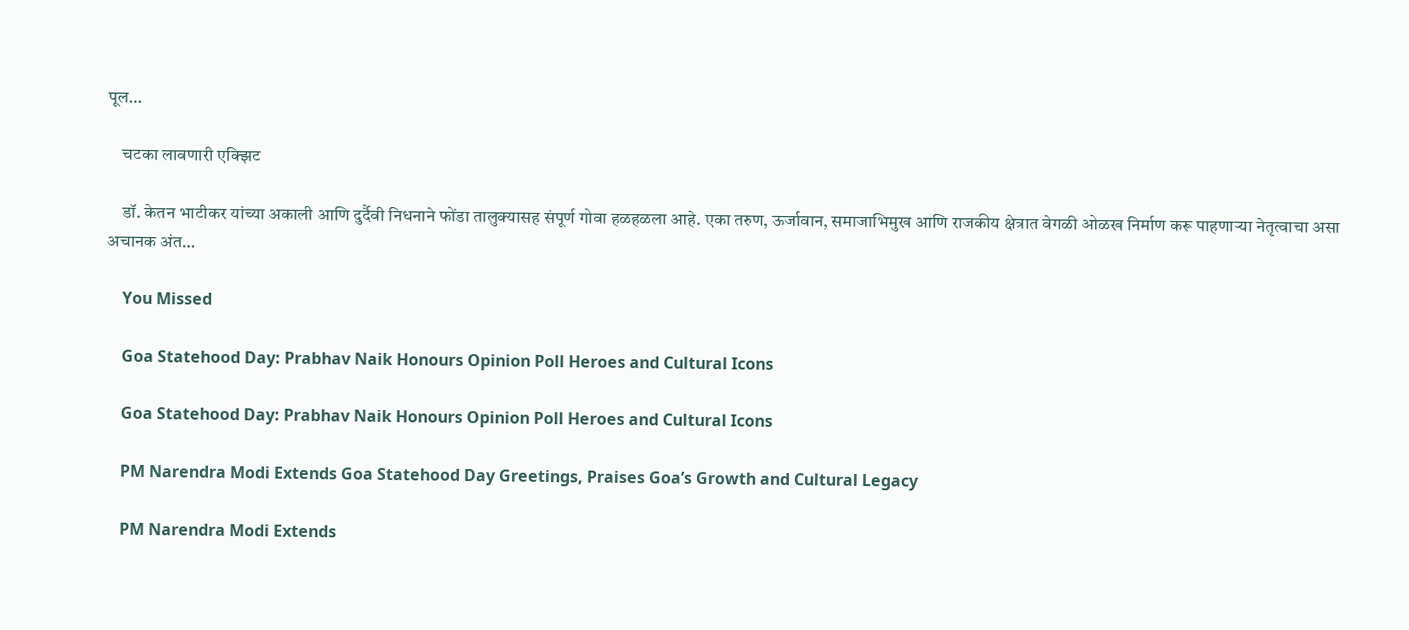पूल…

    चटका लावणारी एक्झिट

    डॉ. केतन भाटीकर यांच्या अकाली आणि दुर्दैवी निधनाने फोंडा तालुक्यासह संपूर्ण गोवा हळहळला आहे. एका तरुण, ऊर्जावान, समाजाभिमुख आणि राजकीय क्षेत्रात वेगळी ओळख निर्माण करू पाहणाऱ्या नेतृत्वाचा असा अचानक अंत…

    You Missed

    Goa Statehood Day: Prabhav Naik Honours Opinion Poll Heroes and Cultural Icons

    Goa Statehood Day: Prabhav Naik Honours Opinion Poll Heroes and Cultural Icons

    PM Narendra Modi Extends Goa Statehood Day Greetings, Praises Goa’s Growth and Cultural Legacy

    PM Narendra Modi Extends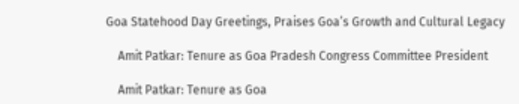Goa Statehood Day Greetings, Praises Goa’s Growth and Cultural Legacy

    Amit Patkar: Tenure as Goa Pradesh Congress Committee President

    Amit Patkar: Tenure as Goa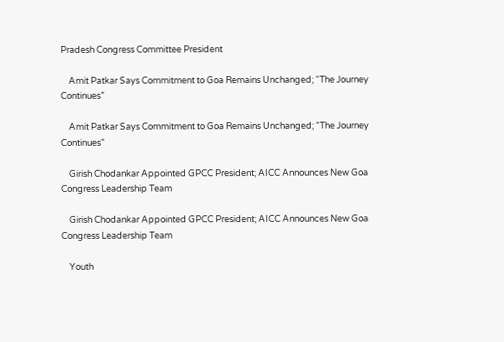Pradesh Congress Committee President

    Amit Patkar Says Commitment to Goa Remains Unchanged; “The Journey Continues”

    Amit Patkar Says Commitment to Goa Remains Unchanged; “The Journey Continues”

    Girish Chodankar Appointed GPCC President; AICC Announces New Goa Congress Leadership Team

    Girish Chodankar Appointed GPCC President; AICC Announces New Goa Congress Leadership Team

    Youth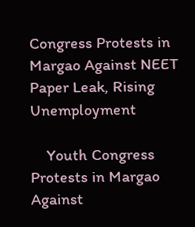Congress Protests in Margao Against NEET Paper Leak, Rising Unemployment

    Youth Congress Protests in Margao Against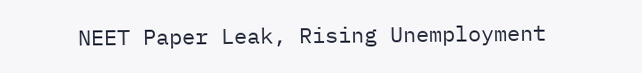NEET Paper Leak, Rising Unemployment